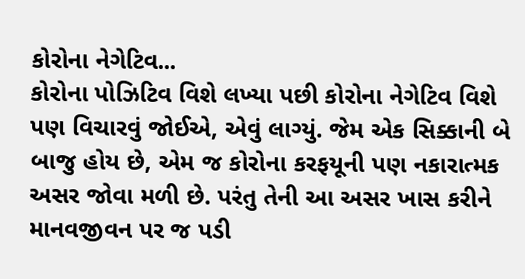કોરોના નેગેટિવ...
કોરોના પોઝિટિવ વિશે લખ્યા પછી કોરોના નેગેટિવ વિશે પણ વિચારવું જોઈએ, એવું લાગ્યું. જેમ એક સિક્કાની બે બાજુ હોય છે, એમ જ કોરોના કરફયૂની પણ નકારાત્મક અસર જોવા મળી છે. પરંતુ તેની આ અસર ખાસ કરીને માનવજીવન પર જ પડી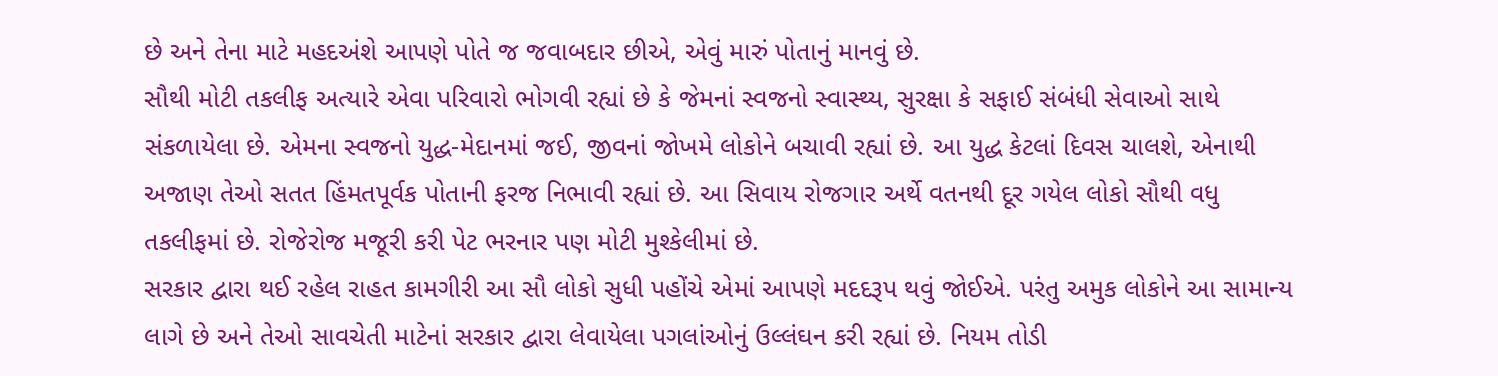છે અને તેના માટે મહદઅંશે આપણે પોતે જ જવાબદાર છીએ, એવું મારું પોતાનું માનવું છે.
સૌથી મોટી તકલીફ અત્યારે એવા પરિવારો ભોગવી રહ્યાં છે કે જેમનાં સ્વજનો સ્વાસ્થ્ય, સુરક્ષા કે સફાઈ સંબંધી સેવાઓ સાથે સંકળાયેલા છે. એમના સ્વજનો યુદ્ધ-મેદાનમાં જઈ, જીવનાં જોખમે લોકોને બચાવી રહ્યાં છે. આ યુદ્ધ કેટલાં દિવસ ચાલશે, એનાથી અજાણ તેઓ સતત હિંમતપૂર્વક પોતાની ફરજ નિભાવી રહ્યાં છે. આ સિવાય રોજગાર અર્થે વતનથી દૂર ગયેલ લોકો સૌથી વધુ તકલીફમાં છે. રોજેરોજ મજૂરી કરી પેટ ભરનાર પણ મોટી મુશ્કેલીમાં છે.
સરકાર દ્વારા થઈ રહેલ રાહત કામગીરી આ સૌ લોકો સુધી પહોંચે એમાં આપણે મદદરૂપ થવું જોઈએ. પરંતુ અમુક લોકોને આ સામાન્ય લાગે છે અને તેઓ સાવચેતી માટેનાં સરકાર દ્વારા લેવાયેલા પગલાંઓનું ઉલ્લંઘન કરી રહ્યાં છે. નિયમ તોડી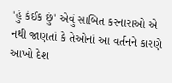'હું કંઈક છું' એવું સાબિત કરનારાઓ એ નથી જાણતાં કે તેઓનાં આ વર્તનને કારણે આખો દેશ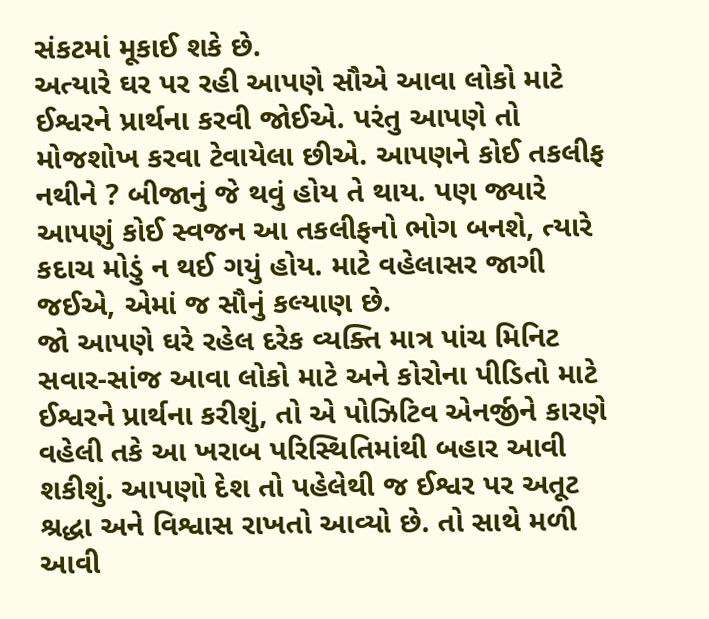સંકટમાં મૂકાઈ શકે છે.
અત્યારે ઘર પર રહી આપણે સૌએ આવા લોકો માટે ઈશ્વરને પ્રાર્થના કરવી જોઈએ. પરંતુ આપણે તો મોજશોખ કરવા ટેવાયેલા છીએ. આપણને કોઈ તકલીફ નથીને ? બીજાનું જે થવું હોય તે થાય. પણ જ્યારે આપણું કોઈ સ્વજન આ તકલીફનો ભોગ બનશે, ત્યારે કદાચ મોડું ન થઈ ગયું હોય. માટે વહેલાસર જાગી જઈએ, એમાં જ સૌનું કલ્યાણ છે.
જો આપણે ઘરે રહેલ દરેક વ્યક્તિ માત્ર પાંચ મિનિટ સવાર-સાંજ આવા લોકો માટે અને કોરોના પીડિતો માટે ઈશ્વરને પ્રાર્થના કરીશું, તો એ પોઝિટિવ એનર્જીને કારણે વહેલી તકે આ ખરાબ પરિસ્થિતિમાંથી બહાર આવી શકીશું. આપણો દેશ તો પહેલેથી જ ઈશ્વર પર અતૂટ શ્રદ્ધા અને વિશ્વાસ રાખતો આવ્યો છે. તો સાથે મળી આવી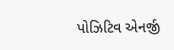પોઝિટિવ એનર્જી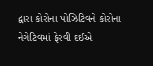દ્વારા કોરોના પોઝિટિવને કોરોના નેગેટિવમાં ફેરવી દઈએ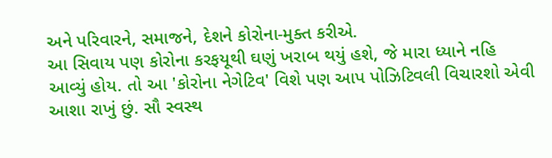અને પરિવારને, સમાજને, દેશને કોરોના-મુક્ત કરીએ.
આ સિવાય પણ કોરોના કરફયૂથી ઘણું ખરાબ થયું હશે, જે મારા ધ્યાને નહિ આવ્યું હોય. તો આ 'કોરોના નેગેટિવ' વિશે પણ આપ પોઝિટિવલી વિચારશો એવી આશા રાખું છું. સૌ સ્વસ્થ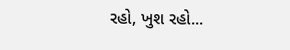રહો, ખુશ રહો...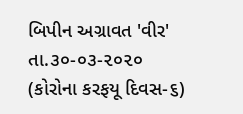બિપીન અગ્રાવત 'વીર'
તા.૩૦-૦૩-૨૦૨૦
(કોરોના કરફયૂ દિવસ-૬)